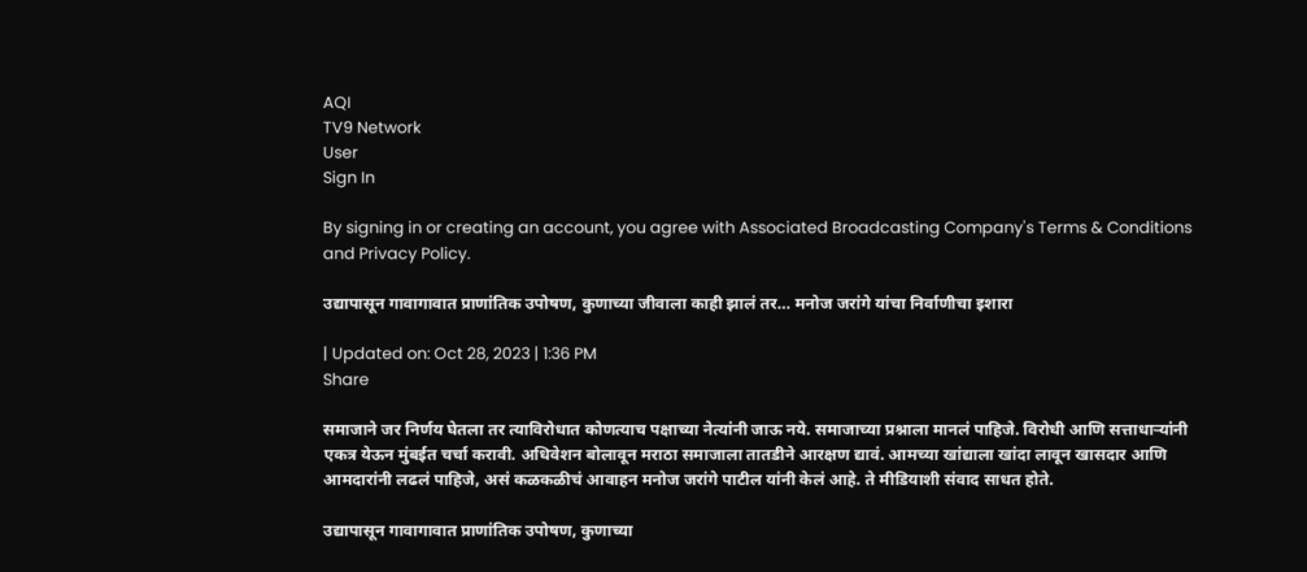AQI
TV9 Network
User
Sign In

By signing in or creating an account, you agree with Associated Broadcasting Company's Terms & Conditions and Privacy Policy.

उद्यापासून गावागावात प्राणांतिक उपोषण, कुणाच्या जीवाला काही झालं तर… मनोज जरांगे यांचा निर्वाणीचा इशारा

| Updated on: Oct 28, 2023 | 1:36 PM
Share

समाजाने जर निर्णय घेतला तर त्याविरोधात कोणत्याच पक्षाच्या नेत्यांनी जाऊ नये. समाजाच्या प्रश्नाला मानलं पाहिजे. विरोधी आणि सत्ताधाऱ्यांनी एकत्र येऊन मुंबईत चर्चा करावी. अधिवेशन बोलावून मराठा समाजाला तातडीने आरक्षण द्यावं. आमच्या खांद्याला खांदा लावून खासदार आणि आमदारांनी लढलं पाहिजे, असं कळकळीचं आवाहन मनोज जरांगे पाटील यांनी केलं आहे. ते मीडियाशी संवाद साधत होते.

उद्यापासून गावागावात प्राणांतिक उपोषण, कुणाच्या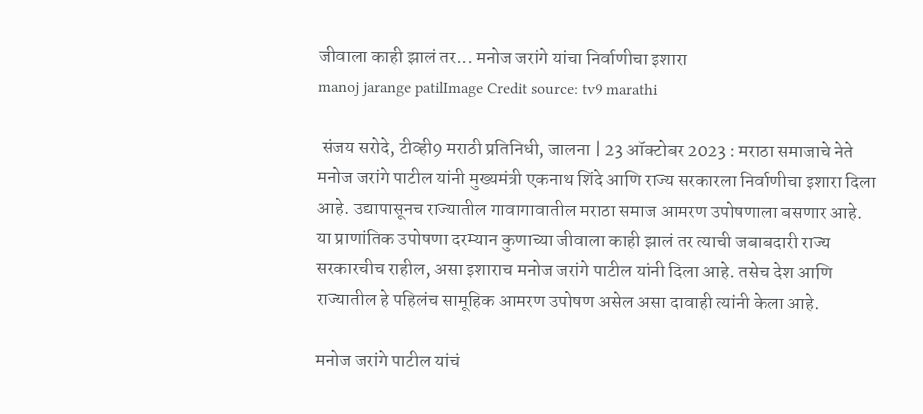जीवाला काही झालं तर... मनोज जरांगे यांचा निर्वाणीचा इशारा
manoj jarange patilImage Credit source: tv9 marathi

 संजय सरोदे, टीव्ही9 मराठी प्रतिनिधी, जालना | 23 ऑक्टोबर 2023 : मराठा समाजाचे नेते मनोज जरांगे पाटील यांनी मुख्यमंत्री एकनाथ शिंदे आणि राज्य सरकारला निर्वाणीचा इशारा दिला आहे. उद्यापासूनच राज्यातील गावागावातील मराठा समाज आमरण उपोषणाला बसणार आहे. या प्राणांतिक उपोषणा दरम्यान कुणाच्या जीवाला काही झालं तर त्याची जबाबदारी राज्य सरकारचीच राहील, असा इशाराच मनोज जरांगे पाटील यांनी दिला आहे. तसेच देश आणि राज्यातील हे पहिलंच सामूहिक आमरण उपोषण असेल असा दावाही त्यांनी केला आहे.

मनोज जरांगे पाटील यांचं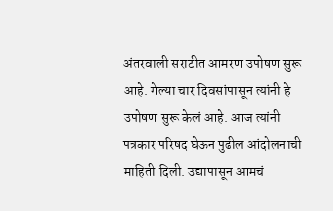अंतरवाली सराटीत आमरण उपोषण सुरू आहे. गेल्या चार दिवसांपासून त्यांनी हे उपोषण सुरू केलं आहे. आज त्यांनी पत्रकार परिषद घेऊन पुढील आंदोलनाची माहिती दिली. उद्यापासून आमचं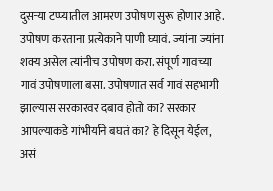दुसऱ्या टप्प्यातील आमरण उपोषण सुरू होणार आहे. उपोषण करताना प्रत्येकाने पाणी घ्यावं. ज्यांना ज्यांना शक्य असेल त्यांनीच उपोषण करा. संपूर्ण गावच्या गावं उपोषणाला बसा. उपोषणात सर्व गावं सहभागी झाल्यास सरकारवर दबाव होतो का? सरकार आपल्याकडे गांभीर्याने बघतं का? हे दिसून येईल, असं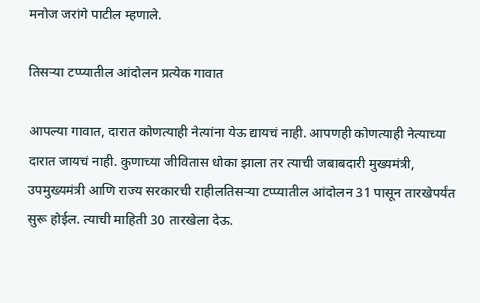मनोज जरांगे पाटील म्हणाले.

तिसऱ्या टप्प्यातील आंदोलन प्रत्येक गावात

आपल्या गावात, दारात कोणत्याही नेत्यांना येऊ द्यायचं नाही. आपणही कोणत्याही नेत्याच्या दारात जायचं नाही. कुणाच्या जीवितास धोका झाला तर त्याची जबाबदारी मुख्यमंत्री, उपमुख्यमंत्री आणि राज्य सरकारची राहीलतिसऱ्या टप्प्यातील आंदोलन 31 पासून तारखेपर्यंत सुरू होईल. त्याची माहिती 30 तारखेला देऊ.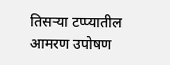तिसऱ्या टप्प्यातील आमरण उपोषण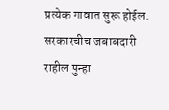प्रत्येक गावात सुरू होईल. सरकारचीच जबाबदारी राहील पुन्हा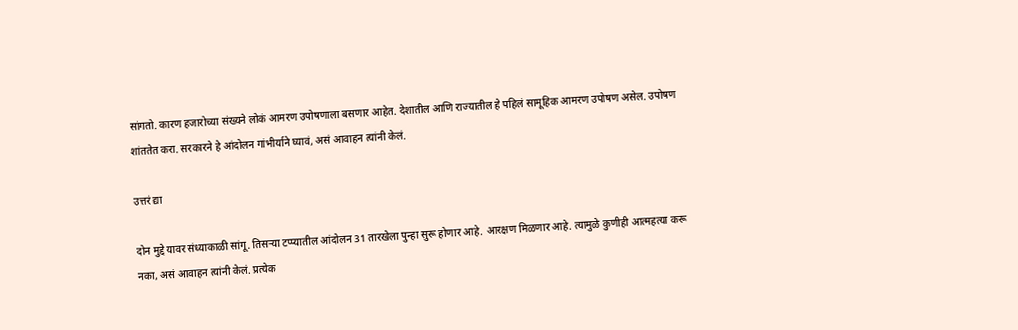सांगतो. कारण हजारोच्या संख्यने लोकं आमरण उपोषणाला बसणार आहेत. देशातील आणि राज्यातील हे पहिलं सामूहिक आमरण उपोषण असेल. उपोषण शांततेत करा. सरकारने हे आंदोलन गांभीर्याने घ्यावं, असं आवाहन त्यांनी केलं.

उत्तरं द्या

दोन मुद्दे यावर संध्याकाळी सांगू. तिसऱ्या टप्प्यातील आंदोलन 31 तारखेला पुन्हा सुरू होणार आहे. आरक्षण मिळणार आहे. त्यामुळे कुणीही आत्महत्या करू नका, असं आवाहन त्यांनी केलं. प्रत्येक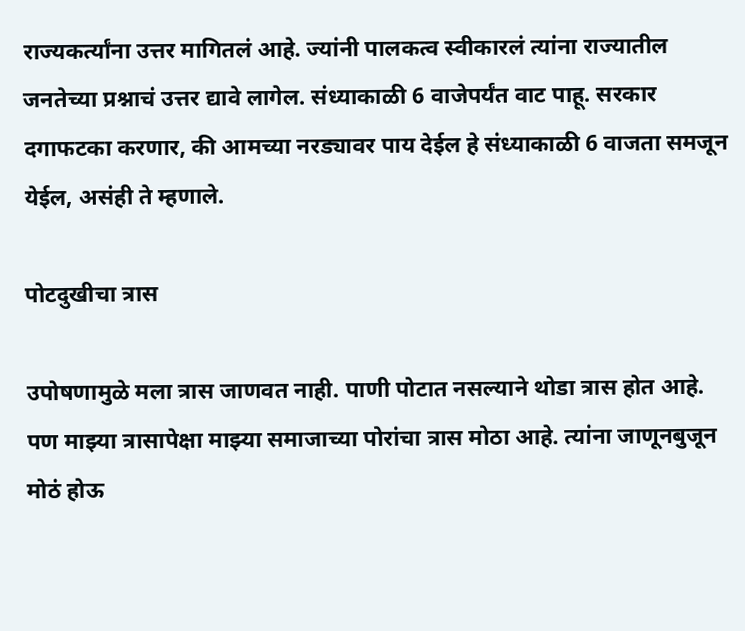राज्यकर्त्यांना उत्तर मागितलं आहे. ज्यांनी पालकत्व स्वीकारलं त्यांना राज्यातील जनतेच्या प्रश्नाचं उत्तर द्यावे लागेल. संध्याकाळी 6 वाजेपर्यंत वाट पाहू. सरकार दगाफटका करणार, की आमच्या नरड्यावर पाय देईल हे संध्याकाळी 6 वाजता समजून येईल, असंही ते म्हणाले.

पोटदुखीचा त्रास

उपोषणामुळे मला त्रास जाणवत नाही. पाणी पोटात नसल्याने थोडा त्रास होत आहे. पण माझ्या त्रासापेक्षा माझ्या समाजाच्या पोरांचा त्रास मोठा आहे. त्यांना जाणूनबुजून मोठं होऊ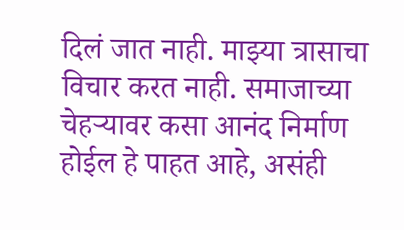दिलं जात नाही. माझ्या त्रासाचा विचार करत नाही. समाजाच्या चेहऱ्यावर कसा आनंद निर्माण होईल हे पाहत आहे, असंही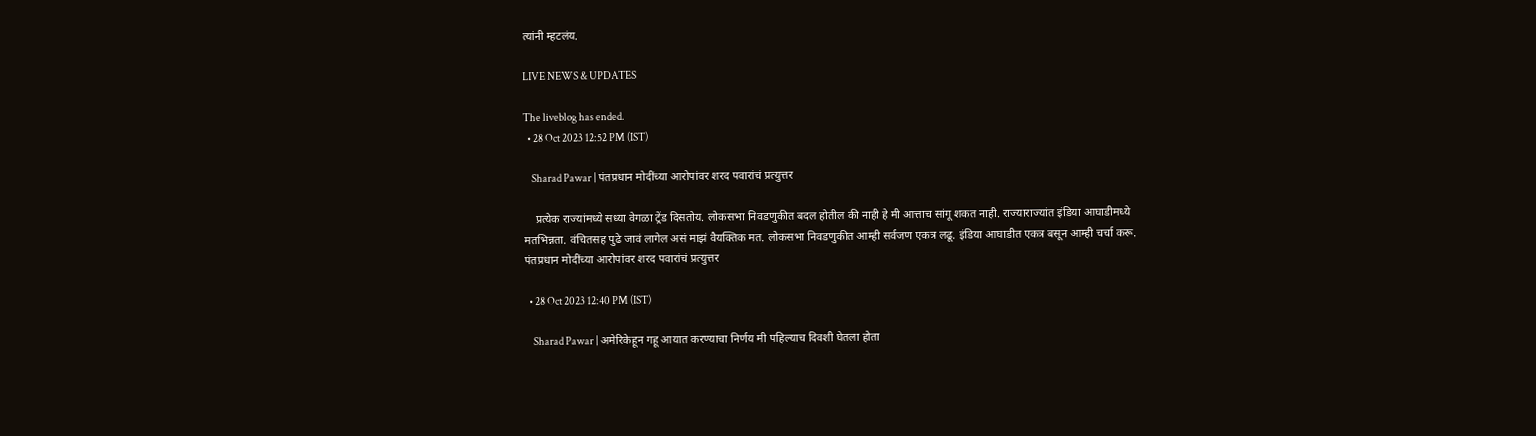त्यांनी म्हटलंय.

LIVE NEWS & UPDATES

The liveblog has ended.
  • 28 Oct 2023 12:52 PM (IST)

    Sharad Pawar | पंतप्रधान मोदींच्या आरोपांवर शरद पवारांचं प्रत्युत्तर

    प्रत्येक राज्यांमध्ये सध्या वेगळा ट्रेंड दिसतोय. लोकसभा निवडणुकीत बदल होतील की नाही हे मी आत्ताच सांगू शकत नाही. राज्याराज्यांत इंडिया आघाडीमध्ये मतभिन्नता. वंचितसह पुढे जावं लागेल असं माझं वैयक्तिक मत. लोकसभा निवडणुकीत आम्ही सर्वजण एकत्र लढू. इंडिया आघाडीत एकत्र बसून आम्ही चर्चा करू. पंतप्रधान मोदींच्या आरोपांवर शरद पवारांचं प्रत्युत्तर

  • 28 Oct 2023 12:40 PM (IST)

    Sharad Pawar | अमेरिकेहून गहू आयात करण्याचा निर्णय मी पहिल्याच दिवशी घेतला होता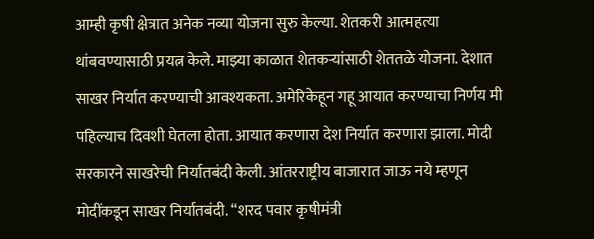आम्ही कृषी क्षेत्रात अनेक नव्या योजना सुरु केल्या. शेतकरी आत्महत्या थांबवण्यासाठी प्रयत्न केले. माझ्या काळात शेतकऱ्यांसाठी शेततळे योजना. देशात साखर निर्यात करण्याची आवश्यकता. अमेरिकेहून गहू आयात करण्याचा निर्णय मी पहिल्याच दिवशी घेतला होता. आयात करणारा देश निर्यात करणारा झाला. मोदी सरकारने साखरेची निर्यातबंदी केली. आंतरराष्ट्रीय बाजारात जाऊ नये म्हणून मोदींकडून साखर निर्यातबंदी. “शरद पवार कृषीमंत्री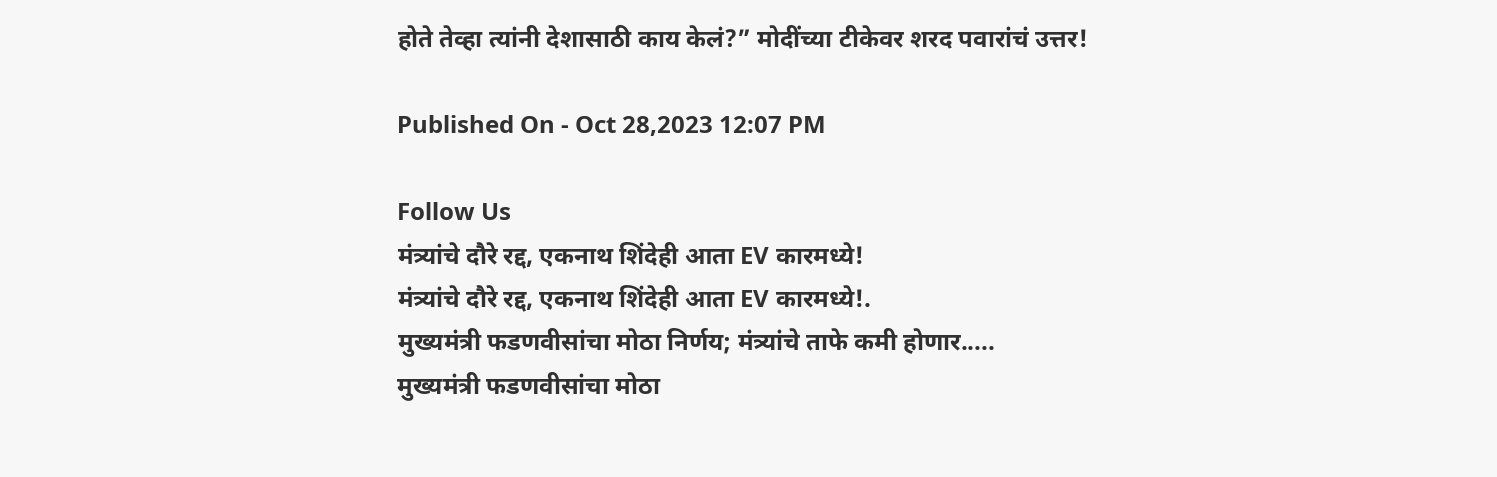होते तेव्हा त्यांनी देशासाठी काय केलं?” मोदींच्या टीकेवर शरद पवारांचं उत्तर!

Published On - Oct 28,2023 12:07 PM

Follow Us
मंत्र्यांचे दौरे रद्द, एकनाथ शिंदेही आता EV कारमध्ये!
मंत्र्यांचे दौरे रद्द, एकनाथ शिंदेही आता EV कारमध्ये!.
मुख्यमंत्री फडणवीसांचा मोठा निर्णय; मंत्र्यांचे ताफे कमी होणार.....
मुख्यमंत्री फडणवीसांचा मोठा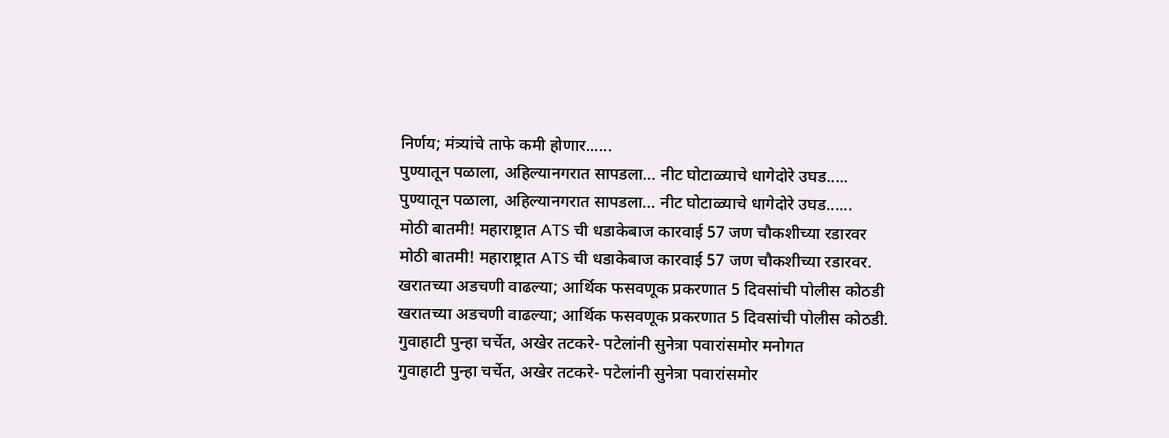निर्णय; मंत्र्यांचे ताफे कमी होणार......
पुण्यातून पळाला, अहिल्यानगरात सापडला… नीट घोटाळ्याचे धागेदोरे उघड.....
पुण्यातून पळाला, अहिल्यानगरात सापडला… नीट घोटाळ्याचे धागेदोरे उघड......
मोठी बातमी! महाराष्ट्रात ATS ची धडाकेबाज कारवाई 57 जण चौकशीच्या रडारवर
मोठी बातमी! महाराष्ट्रात ATS ची धडाकेबाज कारवाई 57 जण चौकशीच्या रडारवर.
खरातच्या अडचणी वाढल्या; आर्थिक फसवणूक प्रकरणात 5 दिवसांची पोलीस कोठडी
खरातच्या अडचणी वाढल्या; आर्थिक फसवणूक प्रकरणात 5 दिवसांची पोलीस कोठडी.
गुवाहाटी पुन्हा चर्चेत, अखेर तटकरे- पटेलांनी सुनेत्रा पवारांसमोर मनोगत
गुवाहाटी पुन्हा चर्चेत, अखेर तटकरे- पटेलांनी सुनेत्रा पवारांसमोर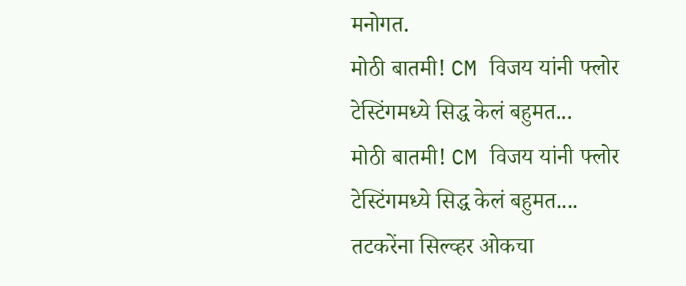मनोगत.
मोठी बातमी! CM विजय यांनी फ्लोर टेस्टिंगमध्ये सिद्ध केलं बहुमत...
मोठी बातमी! CM विजय यांनी फ्लोर टेस्टिंगमध्ये सिद्ध केलं बहुमत....
तटकरेंना सिल्व्हर ओकचा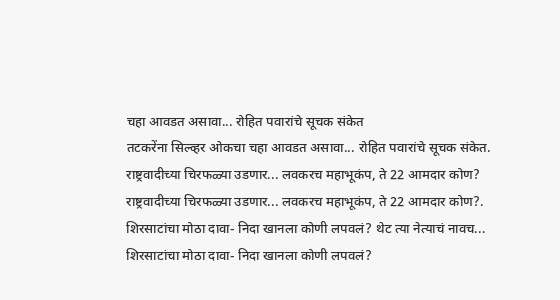चहा आवडत असावा... रोहित पवारांचे सूचक संकेत
तटकरेंना सिल्व्हर ओकचा चहा आवडत असावा... रोहित पवारांचे सूचक संकेत.
राष्ट्रवादीच्या चिरफळ्या उडणार... लवकरच महाभूकंप, ते 22 आमदार कोण?
राष्ट्रवादीच्या चिरफळ्या उडणार... लवकरच महाभूकंप, ते 22 आमदार कोण?.
शिरसाटांचा मोठा दावा- निदा खानला कोणी लपवलं? थेट त्या नेत्याचं नावच...
शिरसाटांचा मोठा दावा- निदा खानला कोणी लपवलं?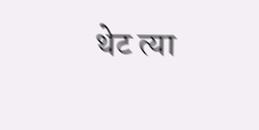थेट त्या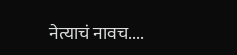नेत्याचं नावच....